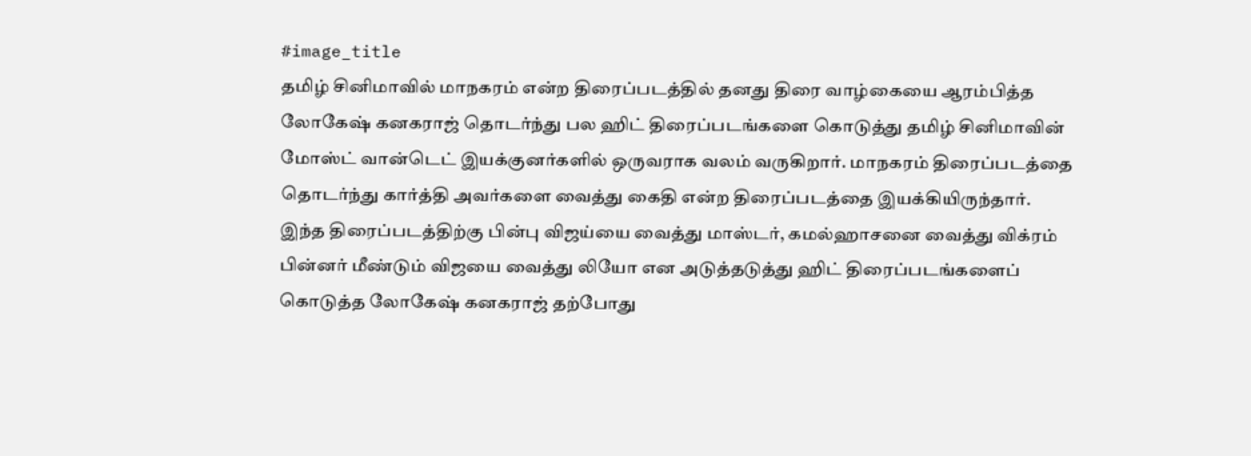#image_title
தமிழ் சினிமாவில் மாநகரம் என்ற திரைப்படத்தில் தனது திரை வாழ்கையை ஆரம்பித்த லோகேஷ் கனகராஜ் தொடர்ந்து பல ஹிட் திரைப்படங்களை கொடுத்து தமிழ் சினிமாவின் மோஸ்ட் வான்டெட் இயக்குனர்களில் ஒருவராக வலம் வருகிறார். மாநகரம் திரைப்படத்தை தொடர்ந்து கார்த்தி அவர்களை வைத்து கைதி என்ற திரைப்படத்தை இயக்கியிருந்தார்.
இந்த திரைப்படத்திற்கு பின்பு விஜய்யை வைத்து மாஸ்டர், கமல்ஹாசனை வைத்து விக்ரம் பின்னர் மீண்டும் விஜயை வைத்து லியோ என அடுத்தடுத்து ஹிட் திரைப்படங்களைப் கொடுத்த லோகேஷ் கனகராஜ் தற்போது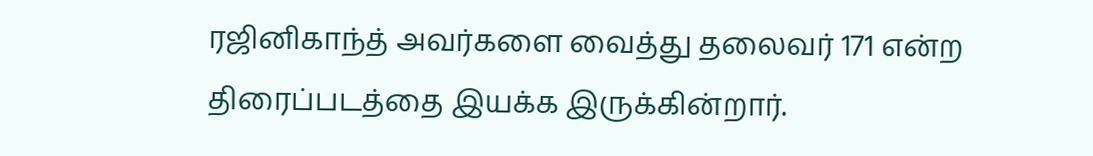ரஜினிகாந்த் அவர்களை வைத்து தலைவர் 171 என்ற திரைப்படத்தை இயக்க இருக்கின்றார்.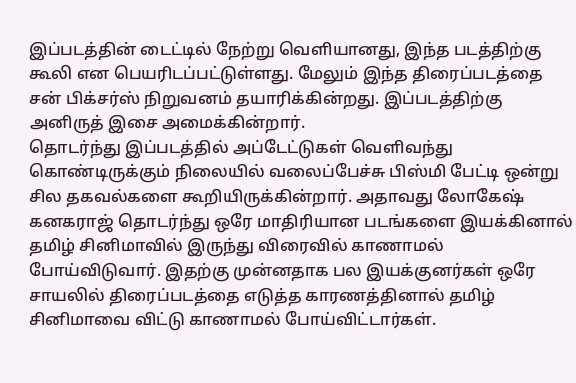இப்படத்தின் டைட்டில் நேற்று வெளியானது, இந்த படத்திற்கு கூலி என பெயரிடப்பட்டுள்ளது. மேலும் இந்த திரைப்படத்தை சன் பிக்சர்ஸ் நிறுவனம் தயாரிக்கின்றது. இப்படத்திற்கு அனிருத் இசை அமைக்கின்றார்.
தொடர்ந்து இப்படத்தில் அப்டேட்டுகள் வெளிவந்து கொண்டிருக்கும் நிலையில் வலைப்பேச்சு பிஸ்மி பேட்டி ஒன்று சில தகவல்களை கூறியிருக்கின்றார். அதாவது லோகேஷ் கனகராஜ் தொடர்ந்து ஒரே மாதிரியான படங்களை இயக்கினால் தமிழ் சினிமாவில் இருந்து விரைவில் காணாமல் போய்விடுவார். இதற்கு முன்னதாக பல இயக்குனர்கள் ஒரே சாயலில் திரைப்படத்தை எடுத்த காரணத்தினால் தமிழ் சினிமாவை விட்டு காணாமல் போய்விட்டார்கள்.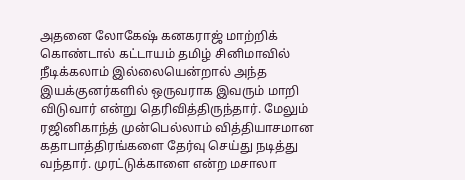அதனை லோகேஷ் கனகராஜ் மாற்றிக் கொண்டால் கட்டாயம் தமிழ் சினிமாவில் நீடிக்கலாம் இல்லையென்றால் அந்த இயக்குனர்களில் ஒருவராக இவரும் மாறி விடுவார் என்று தெரிவித்திருந்தார். மேலும் ரஜினிகாந்த் முன்பெல்லாம் வித்தியாசமான கதாபாத்திரங்களை தேர்வு செய்து நடித்து வந்தார். முரட்டுக்காளை என்ற மசாலா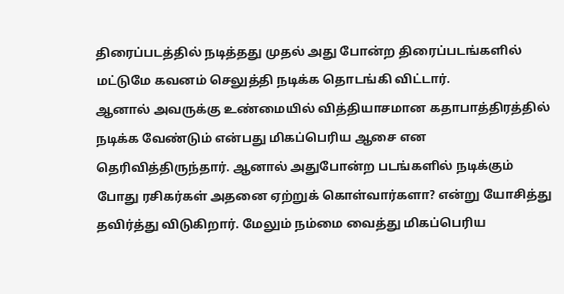திரைப்படத்தில் நடித்தது முதல் அது போன்ற திரைப்படங்களில் மட்டுமே கவனம் செலுத்தி நடிக்க தொடங்கி விட்டார்.
ஆனால் அவருக்கு உண்மையில் வித்தியாசமான கதாபாத்திரத்தில் நடிக்க வேண்டும் என்பது மிகப்பெரிய ஆசை என தெரிவித்திருந்தார். ஆனால் அதுபோன்ற படங்களில் நடிக்கும் போது ரசிகர்கள் அதனை ஏற்றுக் கொள்வார்களா? என்று யோசித்து தவிர்த்து விடுகிறார். மேலும் நம்மை வைத்து மிகப்பெரிய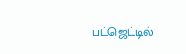பட்ஜெட்டில்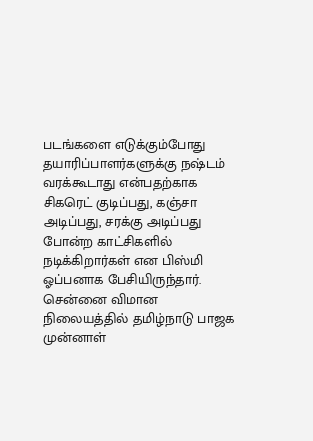படங்களை எடுக்கும்போது தயாரிப்பாளர்களுக்கு நஷ்டம் வரக்கூடாது என்பதற்காக சிகரெட் குடிப்பது, கஞ்சா அடிப்பது, சரக்கு அடிப்பது போன்ற காட்சிகளில் நடிக்கிறார்கள் என பிஸ்மி ஓப்பனாக பேசியிருந்தார்.
சென்னை விமான நிலையத்தில் தமிழ்நாடு பாஜக முன்னாள்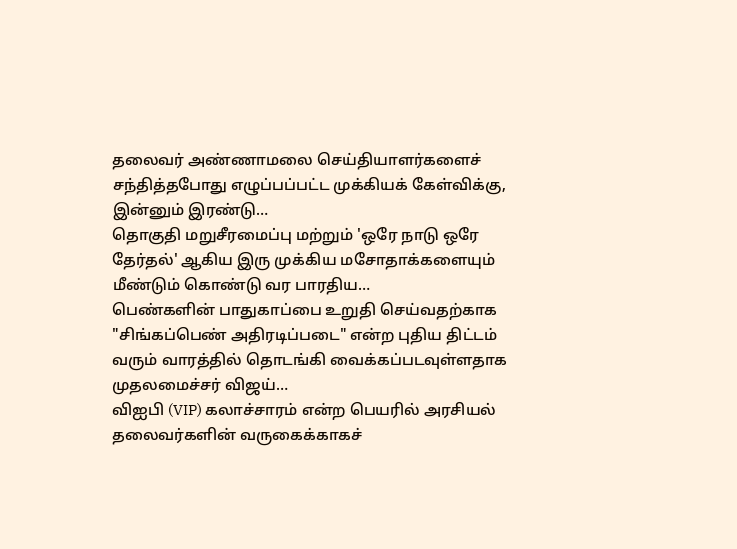தலைவர் அண்ணாமலை செய்தியாளர்களைச் சந்தித்தபோது எழுப்பப்பட்ட முக்கியக் கேள்விக்கு, இன்னும் இரண்டு…
தொகுதி மறுசீரமைப்பு மற்றும் 'ஒரே நாடு ஒரே தேர்தல்' ஆகிய இரு முக்கிய மசோதாக்களையும் மீண்டும் கொண்டு வர பாரதிய…
பெண்களின் பாதுகாப்பை உறுதி செய்வதற்காக "சிங்கப்பெண் அதிரடிப்படை" என்ற புதிய திட்டம் வரும் வாரத்தில் தொடங்கி வைக்கப்படவுள்ளதாக முதலமைச்சர் விஜய்…
விஐபி (VIP) கலாச்சாரம் என்ற பெயரில் அரசியல் தலைவர்களின் வருகைக்காகச்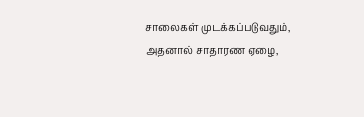சாலைகள் முடக்கப்படுவதும், அதனால் சாதாரண ஏழை,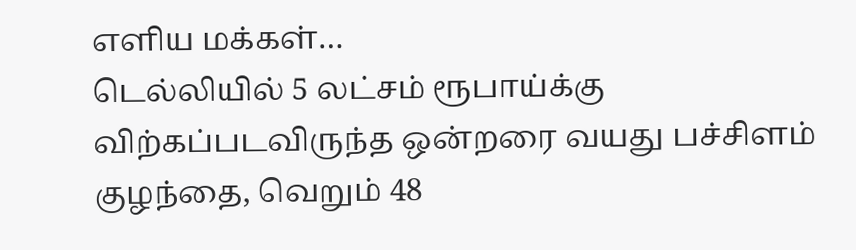எளிய மக்கள்…
டெல்லியில் 5 லட்சம் ரூபாய்க்கு விற்கப்படவிருந்த ஒன்றரை வயது பச்சிளம் குழந்தை, வெறும் 48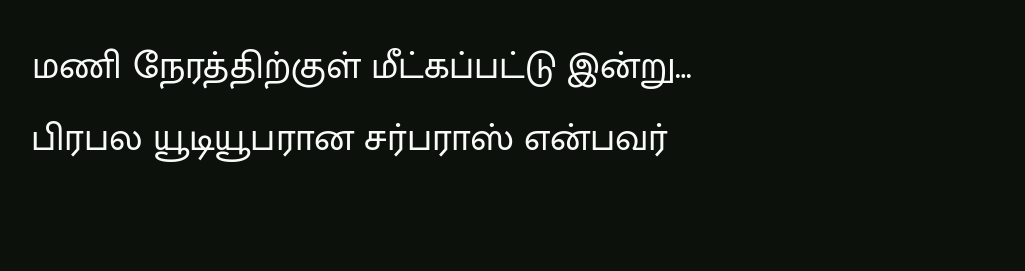மணி நேரத்திற்குள் மீட்கப்பட்டு இன்று…
பிரபல யூடியூபரான சர்பராஸ் என்பவர்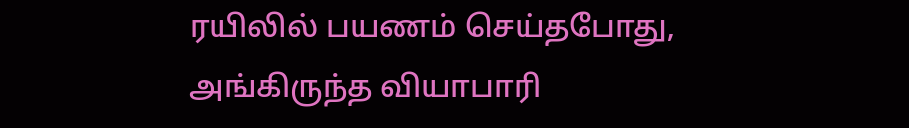ரயிலில் பயணம் செய்தபோது, அங்கிருந்த வியாபாரி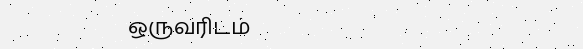ஒருவரிடம்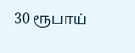30 ரூபாய்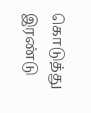கொடுத்து இரண்டு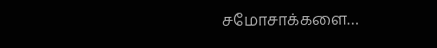சமோசாக்களை…